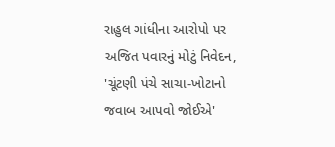રાહુલ ગાંધીના આરોપો પર અજિત પવારનું મોટું નિવેદન, 'ચૂંટણી પંચે સાચા-ખોટાનો જવાબ આપવો જોઈએ'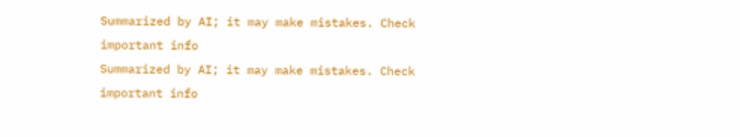Summarized by AI; it may make mistakes. Check important info
Summarized by AI; it may make mistakes. Check important info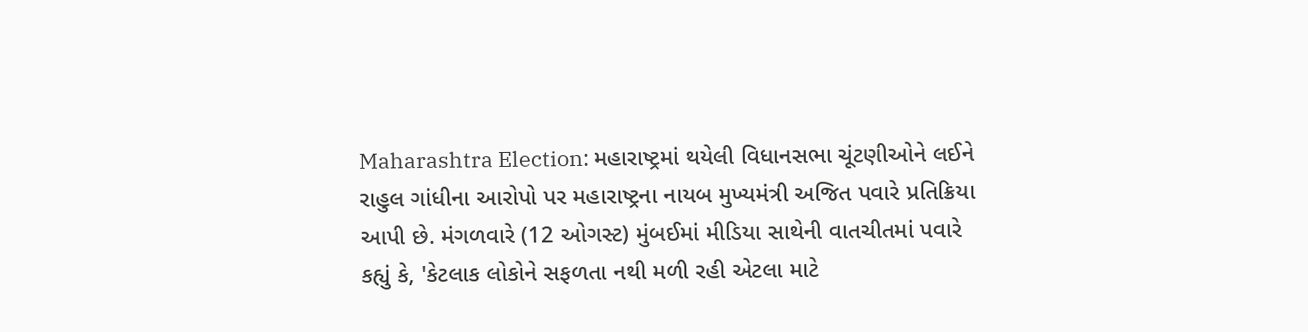Maharashtra Election: મહારાષ્ટ્રમાં થયેલી વિધાનસભા ચૂંટણીઓને લઈને રાહુલ ગાંધીના આરોપો પર મહારાષ્ટ્રના નાયબ મુખ્યમંત્રી અજિત પવારે પ્રતિક્રિયા આપી છે. મંગળવારે (12 ઓગસ્ટ) મુંબઈમાં મીડિયા સાથેની વાતચીતમાં પવારે કહ્યું કે, 'કેટલાક લોકોને સફળતા નથી મળી રહી એટલા માટે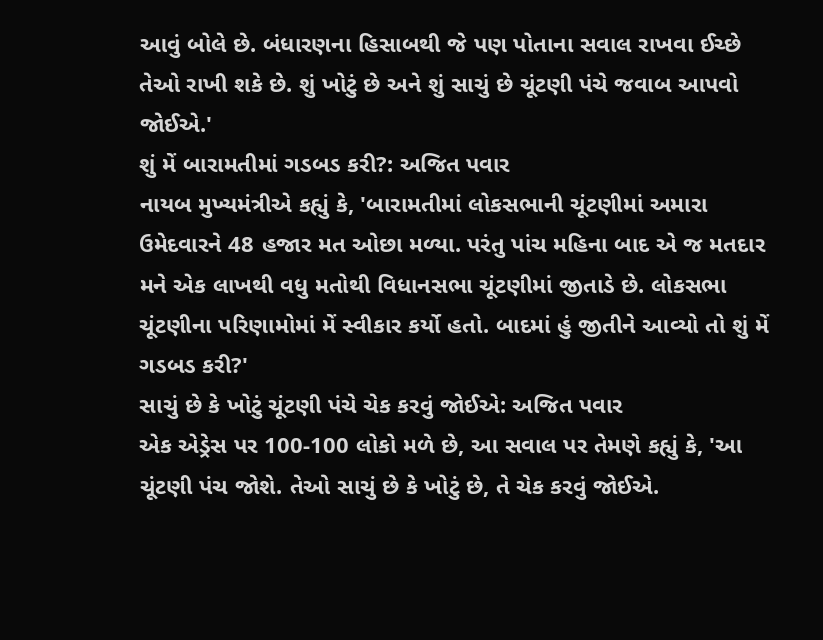આવું બોલે છે. બંધારણના હિસાબથી જે પણ પોતાના સવાલ રાખવા ઈચ્છે તેઓ રાખી શકે છે. શું ખોટું છે અને શું સાચું છે ચૂંટણી પંચે જવાબ આપવો જોઈએ.'
શું મેં બારામતીમાં ગડબડ કરી?: અજિત પવાર
નાયબ મુખ્યમંત્રીએ કહ્યું કે, 'બારામતીમાં લોકસભાની ચૂંટણીમાં અમારા ઉમેદવારને 48 હજાર મત ઓછા મળ્યા. પરંતુ પાંચ મહિના બાદ એ જ મતદાર મને એક લાખથી વધુ મતોથી વિધાનસભા ચૂંટણીમાં જીતાડે છે. લોકસભા ચૂંટણીના પરિણામોમાં મેં સ્વીકાર કર્યો હતો. બાદમાં હું જીતીને આવ્યો તો શું મેં ગડબડ કરી?'
સાચું છે કે ખોટું ચૂંટણી પંચે ચેક કરવું જોઈએ: અજિત પવાર
એક એડ્રેસ પર 100-100 લોકો મળે છે, આ સવાલ પર તેમણે કહ્યું કે, 'આ ચૂંટણી પંચ જોશે. તેઓ સાચું છે કે ખોટું છે, તે ચેક કરવું જોઈએ.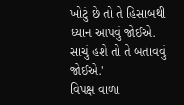ખોટું છે તો તે હિસાબથી ધ્યાન આપવું જોઈએ. સાચું હશે તો તે બતાવવું જોઈએ.'
વિપક્ષ વાળા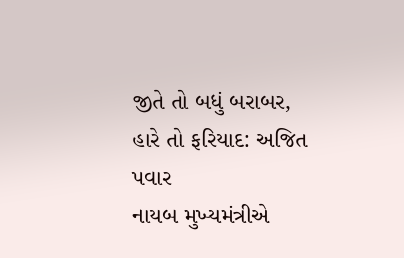જીતે તો બધું બરાબર, હારે તો ફરિયાદ: અજિત પવાર
નાયબ મુખ્યમંત્રીએ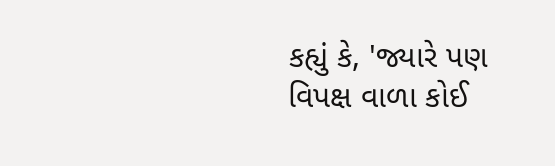કહ્યું કે, 'જ્યારે પણ વિપક્ષ વાળા કોઈ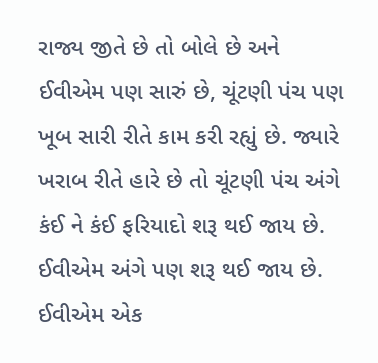રાજ્ય જીતે છે તો બોલે છે અને ઈવીએમ પણ સારું છે, ચૂંટણી પંચ પણ ખૂબ સારી રીતે કામ કરી રહ્યું છે. જ્યારે ખરાબ રીતે હારે છે તો ચૂંટણી પંચ અંગે કંઈ ને કંઈ ફરિયાદો શરૂ થઈ જાય છે. ઈવીએમ અંગે પણ શરૂ થઈ જાય છે. ઈવીએમ એક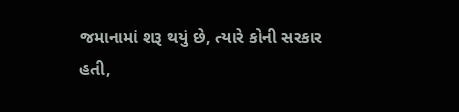જમાનામાં શરૂ થયું છે, ત્યારે કોની સરકાર હતી,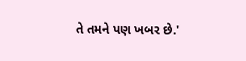તે તમને પણ ખબર છે.'